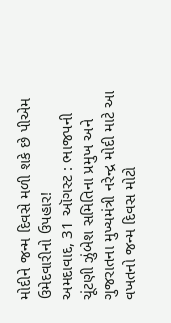મોદીને જન્મ દિવસે મળી શકે છે પીએમ ઉમેદવારીનો ઉપહાર!
અમદાવાદ, 31 ઑગસ્ટ : ભાજપની ચૂંટણી ઝુંબેશ સમિતિના પ્રમુખ અને ગુજરાતના મુખ્યમંત્રી નરેન્દ્ર મોદી માટે આ વખતનો જન્મ દિવસ મોટો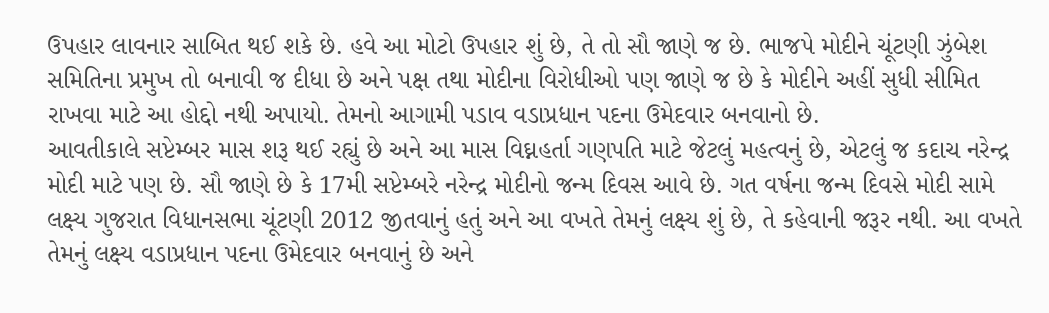ઉપહાર લાવનાર સાબિત થઈ શકે છે. હવે આ મોટો ઉપહાર શું છે, તે તો સૌ જાણે જ છે. ભાજપે મોદીને ચૂંટણી ઝુંબેશ સમિતિના પ્રમુખ તો બનાવી જ દીધા છે અને પક્ષ તથા મોદીના વિરોધીઓ પણ જાણે જ છે કે મોદીને અહીં સુધી સીમિત રાખવા માટે આ હોદ્દો નથી અપાયો. તેમનો આગામી પડાવ વડાપ્રધાન પદના ઉમેદવાર બનવાનો છે.
આવતીકાલે સપ્ટેમ્બર માસ શરૂ થઈ રહ્યું છે અને આ માસ વિઘ્નહર્તા ગણપતિ માટે જેટલું મહત્વનું છે, એટલું જ કદાચ નરેન્દ્ર મોદી માટે પણ છે. સૌ જાણે છે કે 17મી સપ્ટેમ્બરે નરેન્દ્ર મોદીનો જન્મ દિવસ આવે છે. ગત વર્ષના જન્મ દિવસે મોદી સામે લક્ષ્ય ગુજરાત વિધાનસભા ચૂંટણી 2012 જીતવાનું હતું અને આ વખતે તેમનું લક્ષ્ય શું છે, તે કહેવાની જરૂર નથી. આ વખતે તેમનું લક્ષ્ય વડાપ્રધાન પદના ઉમેદવાર બનવાનું છે અને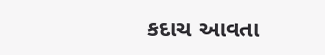કદાચ આવતા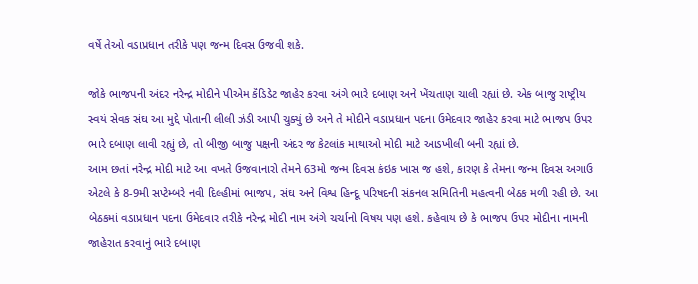વર્ષે તેઓ વડાપ્રધાન તરીકે પણ જન્મ દિવસ ઉજવી શકે.

જોકે ભાજપની અંદર નરેન્દ્ર મોદીને પીએમ કૅંડિડેટ જાહેર કરવા અંગે ભારે દબાણ અને ખેંચતાણ ચાલી રહ્યાં છે. એક બાજુ રાષ્ટ્રીય સ્વયં સેવક સંઘ આ મુદ્દે પોતાની લીલી ઝંડી આપી ચુક્યું છે અને તે મોદીને વડાપ્રધાન પદના ઉમેદવાર જાહેર કરવા માટે ભાજપ ઉપર ભારે દબાણ લાવી રહ્યું છે, તો બીજી બાજુ પક્ષની અંદર જ કેટલાંક માથાઓ મોદી માટે આડખીલી બની રહ્યાં છે.
આમ છતાં નરેન્દ્ર મોદી માટે આ વખતે ઉજવાનારો તેમને 63મો જન્મ દિવસ કંઇક ખાસ જ હશે, કારણ કે તેમના જન્મ દિવસ અગાઉ એટલે કે 8-9મી સપ્ટેમ્બરે નવી દિલ્હીમાં ભાજપ, સંઘ અને વિશ્વ હિન્દૂ પરિષદની સંકનલ સમિતિની મહત્વની બેઠક મળી રહી છે. આ બેઠકમાં વડાપ્રધાન પદના ઉમેદવાર તરીકે નરેન્દ્ર મોદી નામ અંગે ચર્ચાનો વિષય પણ હશે. કહેવાય છે કે ભાજપ ઉપર મોદીના નામની જાહેરાત કરવાનું ભારે દબાણ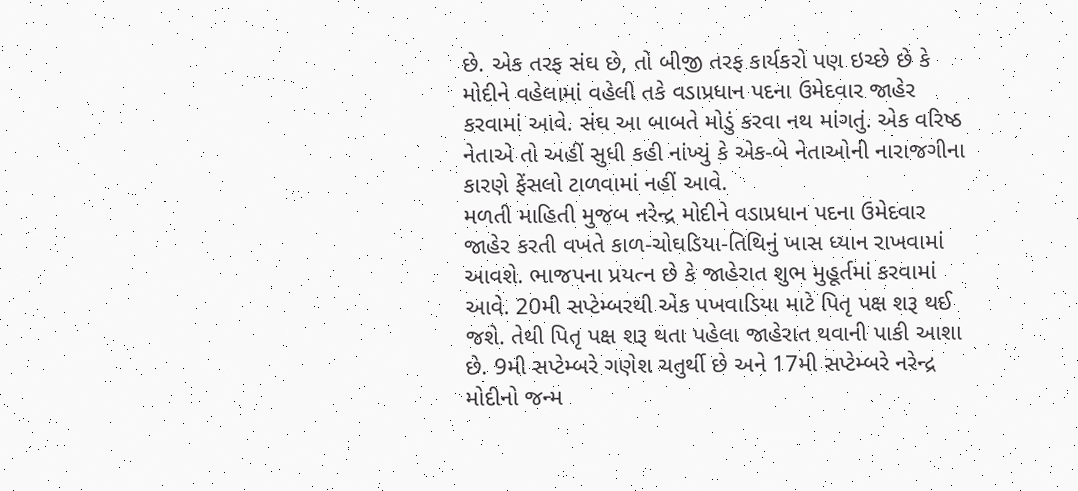છે. એક તરફ સંઘ છે, તો બીજી તરફ કાર્યકરો પણ ઇચ્છે છે કે મોદીને વહેલામાં વહેલી તકે વડાપ્રધાન પદના ઉમેદવાર જાહેર કરવામાં આવે. સંઘ આ બાબતે મોડું કરવા નથ માંગતું. એક વરિષ્ઠ નેતાએ તો અહીં સુધી કહી નાંખ્યું કે એક-બે નેતાઓની નારાજગીના કારણે ફેંસલો ટાળવામાં નહીં આવે.
મળતી માહિતી મુજબ નરેન્દ્ર મોદીને વડાપ્રધાન પદના ઉમેદવાર જાહેર કરતી વખતે કાળ-ચોઘડિયા-તિથિનું ખાસ ધ્યાન રાખવામાં આવશે. ભાજપના પ્રયત્ન છે કે જાહેરાત શુભ મુહૂર્તમાં કરવામાં આવે. 20મી સપ્ટેમ્બરથી એક પખવાડિયા માટે પિતૃ પક્ષ શરૂ થઈ જશે. તેથી પિતૃ પક્ષ શરૂ થતા પહેલા જાહેરાત થવાની પાકી આશા છે. 9મી સપ્ટેમ્બરે ગણેશ ચતુર્થી છે અને 17મી સપ્ટેમ્બરે નરેન્દ્ર મોદીનો જન્મ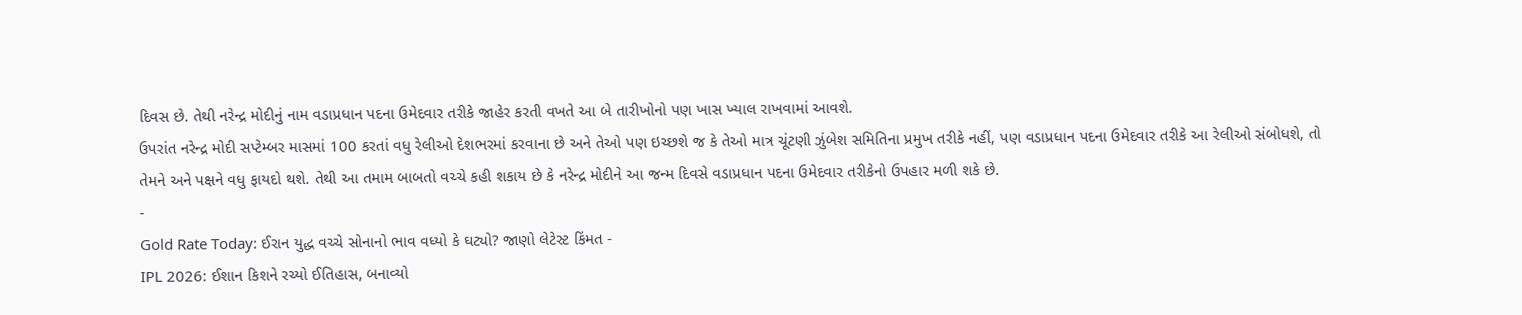દિવસ છે. તેથી નરેન્દ્ર મોદીનું નામ વડાપ્રધાન પદના ઉમેદવાર તરીકે જાહેર કરતી વખતે આ બે તારીખોનો પણ ખાસ ખ્યાલ રાખવામાં આવશે.
ઉપરાંત નરેન્દ્ર મોદી સપ્ટેમ્બર માસમાં 100 કરતાં વધુ રેલીઓ દેશભરમાં કરવાના છે અને તેઓ પણ ઇચ્છશે જ કે તેઓ માત્ર ચૂંટણી ઝુંબેશ સમિતિના પ્રમુખ તરીકે નહીં, પણ વડાપ્રધાન પદના ઉમેદવાર તરીકે આ રેલીઓ સંબોધશે, તો તેમને અને પક્ષને વધુ ફાયદો થશે. તેથી આ તમામ બાબતો વચ્ચે કહી શકાય છે કે નરેન્દ્ર મોદીને આ જન્મ દિવસે વડાપ્રધાન પદના ઉમેદવાર તરીકેનો ઉપહાર મળી શકે છે.
-
Gold Rate Today: ઈરાન યુદ્ધ વચ્ચે સોનાનો ભાવ વધ્યો કે ઘટ્યો? જાણો લેટેસ્ટ કિંમત -
IPL 2026: ઈશાન કિશને રચ્યો ઈતિહાસ, બનાવ્યો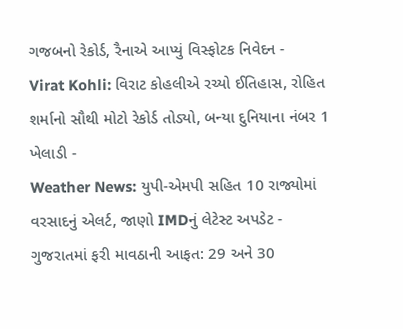ગજબનો રેકોર્ડ, રૈનાએ આપ્યું વિસ્ફોટક નિવેદન -
Virat Kohli: વિરાટ કોહલીએ રચ્યો ઈતિહાસ, રોહિત શર્માનો સૌથી મોટો રેકોર્ડ તોડ્યો, બન્યા દુનિયાના નંબર 1 ખેલાડી -
Weather News: યુપી-એમપી સહિત 10 રાજ્યોમાં વરસાદનું એલર્ટ, જાણો IMDનું લેટેસ્ટ અપડેટ -
ગુજરાતમાં ફરી માવઠાની આફત: 29 અને 30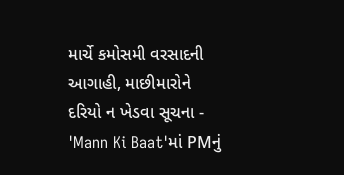માર્ચે કમોસમી વરસાદની આગાહી, માછીમારોને દરિયો ન ખેડવા સૂચના -
'Mann Ki Baat'માં PMનું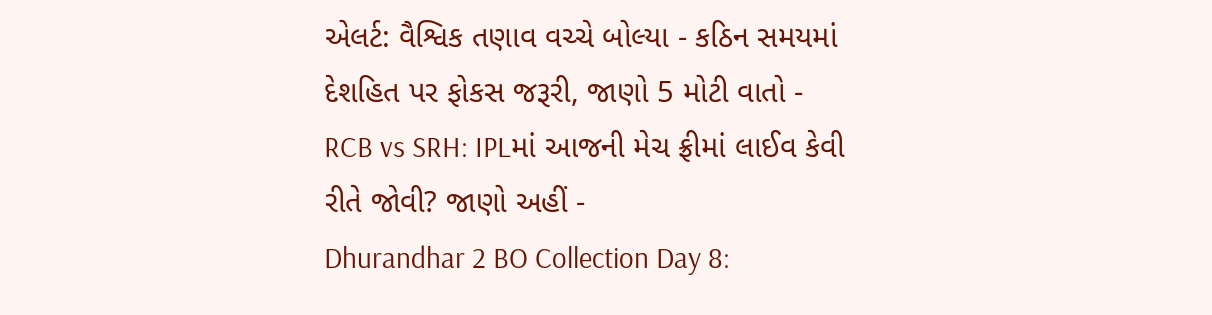એલર્ટ: વૈશ્વિક તણાવ વચ્ચે બોલ્યા - કઠિન સમયમાં દેશહિત પર ફોકસ જરૂરી, જાણો 5 મોટી વાતો -
RCB vs SRH: IPLમાં આજની મેચ ફ્રીમાં લાઈવ કેવી રીતે જોવી? જાણો અહીં -
Dhurandhar 2 BO Collection Day 8: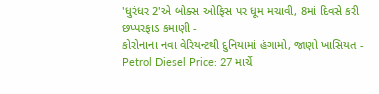'ધુરંધર 2'એ બોક્સ ઓફિસ પર ધૂમ મચાવી, 8માં દિવસે કરી છપ્પરફાડ કમાણી -
કોરોનાના નવા વેરિયન્ટથી દુનિયામાં હંગામો, જાણો ખાસિયત -
Petrol Diesel Price: 27 માર્ચે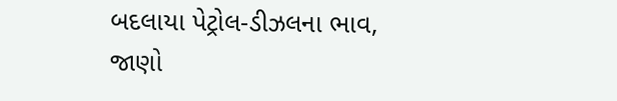બદલાયા પેટ્રોલ-ડીઝલના ભાવ, જાણો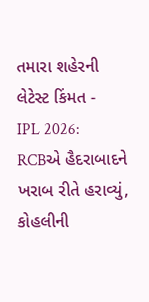તમારા શહેરની લેટેસ્ટ કિંમત -
IPL 2026: RCBએ હૈદરાબાદને ખરાબ રીતે હરાવ્યું, કોહલીની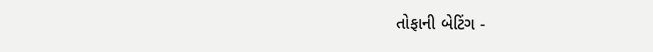તોફાની બેટિંગ -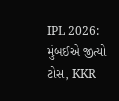IPL 2026: મુંબઈએ જીત્યો ટોસ, KKR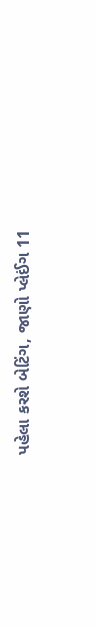પહેલા કરશે બેટિંગ, જાણો પ્લેઈંગ 11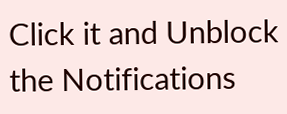Click it and Unblock the Notifications